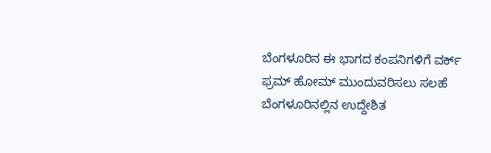ಬೆಂಗಳೂರಿನ ಈ ಭಾಗದ ಕಂಪನಿಗಳಿಗೆ ವರ್ಕ್ ಫ್ರಮ್ ಹೋಮ್ ಮುಂದುವರಿಸಲು ಸಲಹೆ
ಬೆಂಗಳೂರಿನಲ್ಲಿನ ಉದ್ದೇಶಿತ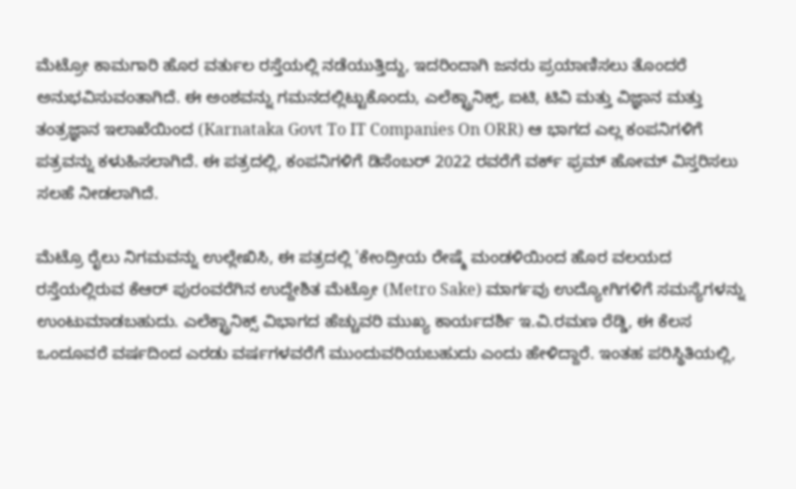ಮೆಟ್ರೋ ಕಾಮಗಾರಿ ಹೊರ ವರ್ತುಲ ರಸ್ತೆಯಲ್ಲಿ ನಡೆಯುತ್ತಿದ್ದು, ಇದರಿಂದಾಗಿ ಜನರು ಪ್ರಯಾಣಿಸಲು ತೊಂದರೆ ಅನುಭವಿಸುವಂತಾಗಿದೆ. ಈ ಅಂಶವನ್ನು ಗಮನದಲ್ಲಿಟ್ಟುಕೊಂದು, ಎಲೆಕ್ಟ್ರಾನಿಕ್ಸ್, ಐಟಿ, ಟಿವಿ ಮತ್ತು ವಿಜ್ಞಾನ ಮತ್ತು ತಂತ್ರಜ್ಞಾನ ಇಲಾಖೆಯಿಂದ (Karnataka Govt To IT Companies On ORR) ಆ ಭಾಗದ ಎಲ್ಲ ಕಂಪನಿಗಳಿಗೆ ಪತ್ರವನ್ನು ಕಳುಹಿಸಲಾಗಿದೆ. ಈ ಪತ್ರದಲ್ಲಿ, ಕಂಪನಿಗಳಿಗೆ ಡಿಸೆಂಬರ್ 2022 ರವರೆಗೆ ವರ್ಕ್ ಫ್ರಮ್ ಹೋಮ್ ವಿಸ್ತರಿಸಲು ಸಲಹೆ ನೀಡಲಾಗಿದೆ.

ಮೆಟ್ರೊ ರೈಲು ನಿಗಮವನ್ನು ಉಲ್ಲೇಖಿಸಿ, ಈ ಪತ್ರದಲ್ಲಿ 'ಕೇಂದ್ರೀಯ ರೇಷ್ಮೆ ಮಂಡಳಿಯಿಂದ ಹೊರ ವಲಯದ ರಸ್ತೆಯಲ್ಲಿರುವ ಕೆಆರ್ ಪುರಂವರೆಗಿನ ಉದ್ದೇಶಿತ ಮೆಟ್ರೋ (Metro Sake) ಮಾರ್ಗವು ಉದ್ಯೋಗಿಗಳಿಗೆ ಸಮಸ್ಯೆಗಳನ್ನು ಉಂಟುಮಾಡಬಹುದು. ಎಲೆಕ್ಟ್ರಾನಿಕ್ಸ್ ವಿಭಾಗದ ಹೆಚ್ಚುವರಿ ಮುಖ್ಯ ಕಾರ್ಯದರ್ಶಿ ಇ.ವಿ.ರಮಣ ರೆಡ್ಡಿ, ಈ ಕೆಲಸ ಒಂದೂವರೆ ವರ್ಷದಿಂದ ಎರಡು ವರ್ಷಗಳವರೆಗೆ ಮುಂದುವರಿಯಬಹುದು ಎಂದು ಹೇಳಿದ್ದಾರೆ. ಇಂತಹ ಪರಿಸ್ಥಿತಿಯಲ್ಲಿ,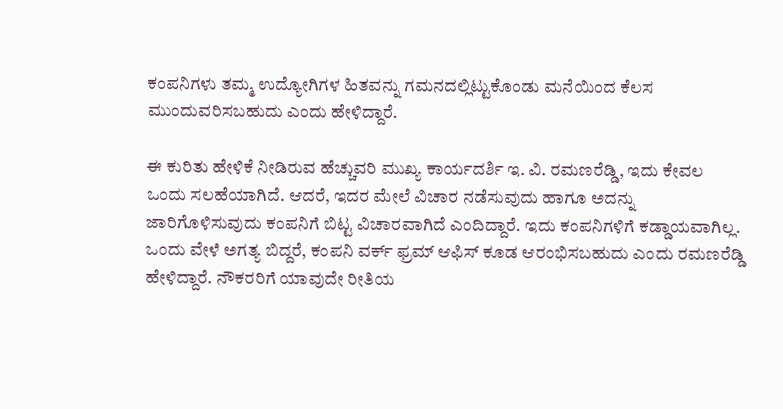ಕಂಪನಿಗಳು ತಮ್ಮ ಉದ್ಯೋಗಿಗಳ ಹಿತವನ್ನು ಗಮನದಲ್ಲಿಟ್ಟುಕೊಂಡು ಮನೆಯಿಂದ ಕೆಲಸ ಮುಂದುವರಿಸಬಹುದು ಎಂದು ಹೇಳಿದ್ದಾರೆ.

ಈ ಕುರಿತು ಹೇಳಿಕೆ ನೀಡಿರುವ ಹೆಚ್ಚುವರಿ ಮುಖ್ಯ ಕಾರ್ಯದರ್ಶಿ ಇ. ವಿ. ರಮಣರೆಡ್ಡಿ, ಇದು ಕೇವಲ ಒಂದು ಸಲಹೆಯಾಗಿದೆ. ಆದರೆ, ಇದರ ಮೇಲೆ ವಿಚಾರ ನಡೆಸುವುದು ಹಾಗೂ ಅದನ್ನು ಜಾರಿಗೊಳಿಸುವುದು ಕಂಪನಿಗೆ ಬಿಟ್ಟ ವಿಚಾರವಾಗಿದೆ ಎಂದಿದ್ದಾರೆ. ಇದು ಕಂಪನಿಗಳಿಗೆ ಕಡ್ಡಾಯವಾಗಿಲ್ಲ. ಒಂದು ವೇಳೆ ಅಗತ್ಯ ಬಿದ್ದರೆ, ಕಂಪನಿ ವರ್ಕ್ ಫ್ರಮ್ ಆಫಿಸ್ ಕೂಡ ಆರಂಭಿಸಬಹುದು ಎಂದು ರಮಣರೆಡ್ಡಿ ಹೇಳಿದ್ದಾರೆ. ನೌಕರರಿಗೆ ಯಾವುದೇ ರೀತಿಯ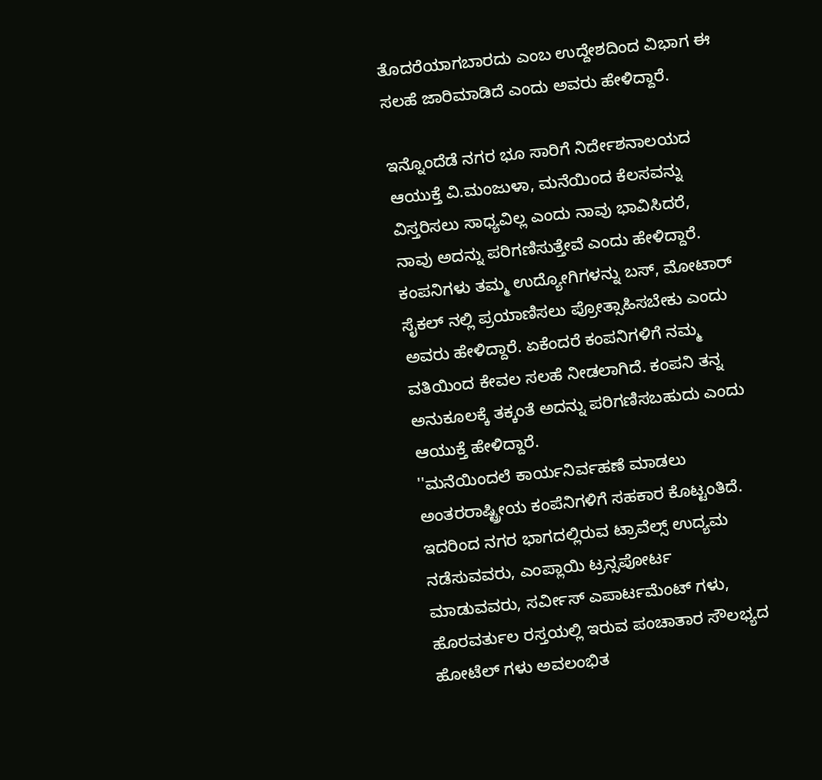ತೊದರೆಯಾಗಬಾರದು ಎಂಬ ಉದ್ದೇಶದಿಂದ ವಿಭಾಗ ಈ ಸಲಹೆ ಜಾರಿಮಾಡಿದೆ ಎಂದು ಅವರು ಹೇಳಿದ್ದಾರೆ.

ಇನ್ನೊಂದೆಡೆ ನಗರ ಭೂ ಸಾರಿಗೆ ನಿರ್ದೇಶನಾಲಯದ ಆಯುಕ್ತೆ ವಿ.ಮಂಜುಳಾ, ಮನೆಯಿಂದ ಕೆಲಸವನ್ನು ವಿಸ್ತರಿಸಲು ಸಾಧ್ಯವಿಲ್ಲ ಎಂದು ನಾವು ಭಾವಿಸಿದರೆ, ನಾವು ಅದನ್ನು ಪರಿಗಣಿಸುತ್ತೇವೆ ಎಂದು ಹೇಳಿದ್ದಾರೆ. ಕಂಪನಿಗಳು ತಮ್ಮ ಉದ್ಯೋಗಿಗಳನ್ನು ಬಸ್, ಮೋಟಾರ್ ಸೈಕಲ್ ನಲ್ಲಿ ಪ್ರಯಾಣಿಸಲು ಪ್ರೋತ್ಸಾಹಿಸಬೇಕು ಎಂದು ಅವರು ಹೇಳಿದ್ದಾರೆ. ಏಕೆಂದರೆ ಕಂಪನಿಗಳಿಗೆ ನಮ್ಮ ವತಿಯಿಂದ ಕೇವಲ ಸಲಹೆ ನೀಡಲಾಗಿದೆ. ಕಂಪನಿ ತನ್ನ ಅನುಕೂಲಕ್ಕೆ ತಕ್ಕಂತೆ ಅದನ್ನು ಪರಿಗಣಿಸಬಹುದು ಎಂದು ಆಯುಕ್ತೆ ಹೇಳಿದ್ದಾರೆ.
''ಮನೆಯಿಂದಲೆ ಕಾರ್ಯನಿರ್ವಹಣೆ ಮಾಡಲು ಅಂತರರಾಷ್ಟ್ರೀಯ ಕಂಪೆನಿಗಳಿಗೆ ಸಹಕಾರ ಕೊಟ್ಟಂತಿದೆ. ಇದರಿಂದ ನಗರ ಭಾಗದಲ್ಲಿರುವ ಟ್ರಾವೆಲ್ಸ್ ಉದ್ಯಮ ನಡೆಸುವವರು, ಎಂಪ್ಲಾಯಿ ಟ್ರನ್ಸಪೋರ್ಟ ಮಾಡುವವರು, ಸರ್ವೀಸ್ ಎಪಾರ್ಟಮೆಂಟ್ ಗಳು, ಹೊರವರ್ತುಲ ರಸ್ತಯಲ್ಲಿ ಇರುವ ಪಂಚಾತಾರ ಸೌಲಭ್ಯದ ಹೋಟೆಲ್ ಗಳು ಅವಲಂಭಿತ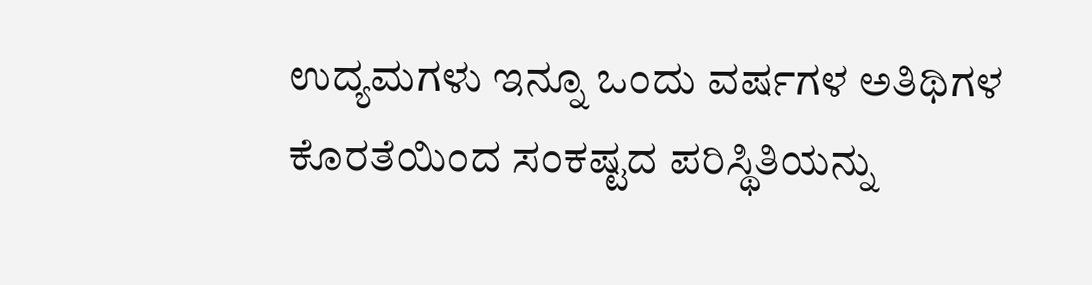ಉದ್ಯಮಗಳು ಇನ್ನೂ ಒಂದು ವರ್ಷಗಳ ಅತಿಥಿಗಳ ಕೊರತೆಯಿಂದ ಸಂಕಷ್ಟದ ಪರಿಸ್ಥಿತಿಯನ್ನು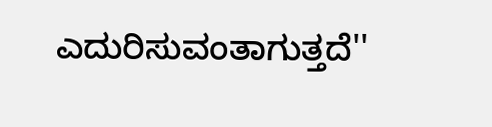ಎದುರಿಸುವಂತಾಗುತ್ತದೆ''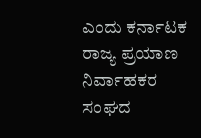ಎಂದು ಕರ್ನಾಟಕ ರಾಜ್ಯ ಪ್ರಯಾಣ ನಿರ್ವಾಹಕರ ಸಂಘದ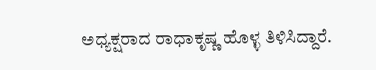ಅಧ್ಯಕ್ಷರಾದ ರಾಧಾಕೃಷ್ಣ ಹೊಳ್ಳ ತಿಳಿಸಿದ್ದಾರೆ.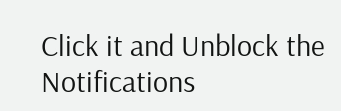Click it and Unblock the Notifications